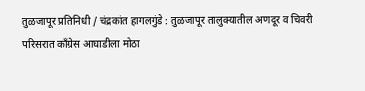तुळजापूर प्रतिनिधी / चंद्रकांत हागलगुंडे : तुळजापूर तालुक्यातील अणदूर व चिवरी परिसरात काँग्रेस आघाडीला मोठा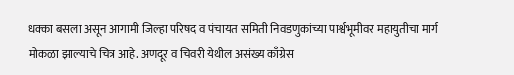धक्का बसला असून आगामी जिल्हा परिषद व पंचायत समिती निवडणुकांच्या पार्श्वभूमीवर महायुतीचा मार्ग मोकळा झाल्याचे चित्र आहे. अणदूर व चिवरी येथील असंख्य काँग्रेस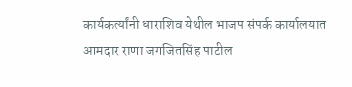कार्यकर्त्यांनी धाराशिव येथील भाजप संपर्क कार्यालयात आमदार राणा जगजितसिंह पाटील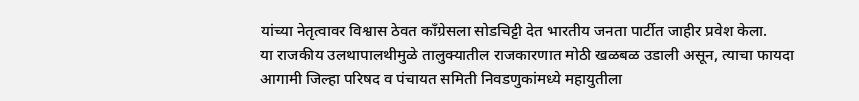यांच्या नेतृत्वावर विश्वास ठेवत काँग्रेसला सोडचिट्टी देत भारतीय जनता पार्टीत जाहीर प्रवेश केला.
या राजकीय उलथापालथीमुळे तालुक्यातील राजकारणात मोठी खळबळ उडाली असून, त्याचा फायदा आगामी जिल्हा परिषद व पंचायत समिती निवडणुकांमध्ये महायुतीला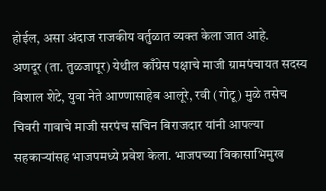होईल, असा अंदाज राजकीय वर्तुळात व्यक्त केला जात आहे.
अणदूर (ता. तुळजापूर) येथील काँग्रेस पक्षाचे माजी ग्रामपंचायत सदस्य विशाल शेटे, युवा नेते आण्णासाहेब आलूरे, रवी (गोटू) मुळे तसेच चिवरी गावाचे माजी सरपंच सचिन बिराजदार यांनी आपल्या सहकाऱ्यांसह भाजपमध्ये प्रवेश केला. भाजपच्या विकासाभिमुख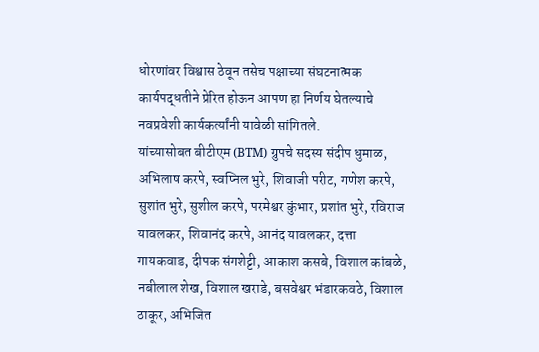धोरणांवर विश्वास ठेवून तसेच पक्षाच्या संघटनात्मक कार्यपद्धतीने प्रेरित होऊन आपण हा निर्णय घेतल्याचे नवप्रवेशी कार्यकर्त्यांनी यावेळी सांगितले.
यांच्यासोबत बीटीएम (BTM) ग्रुपचे सदस्य संदीप धुमाळ, अभिलाष करपे, स्वप्निल भुरे, शिवाजी परीट, गणेश करपे, सुशांत भुरे, सुशील करपे, परमेश्वर कुंभार, प्रशांत भुरे, रविराज यावलकर, शिवानंद करपे, आनंद यावलकर, दत्ता गायकवाड, दीपक संगशेट्टी, आकाश कसबे, विशाल कांबळे, नबीलाल शेख, विशाल खराडे, बसवेश्वर भंडारकवठे, विशाल ठाकूर, अभिजित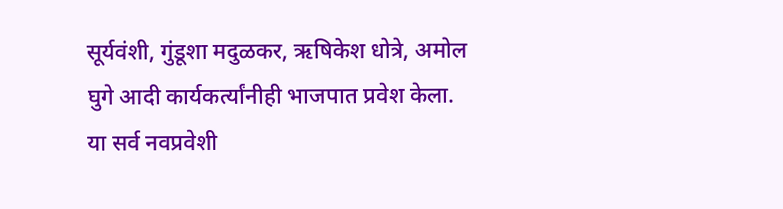सूर्यवंशी, गुंडूशा मदुळकर, ऋषिकेश धोत्रे, अमोल घुगे आदी कार्यकर्त्यांनीही भाजपात प्रवेश केला.
या सर्व नवप्रवेशी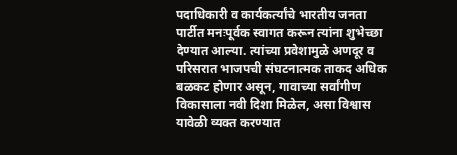पदाधिकारी व कार्यकर्त्यांचे भारतीय जनता पार्टीत मनःपूर्वक स्वागत करून त्यांना शुभेच्छा देण्यात आल्या. त्यांच्या प्रवेशामुळे अणदूर व परिसरात भाजपची संघटनात्मक ताकद अधिक बळकट होणार असून, गावाच्या सर्वांगीण विकासाला नवी दिशा मिळेल, असा विश्वास यावेळी व्यक्त करण्यात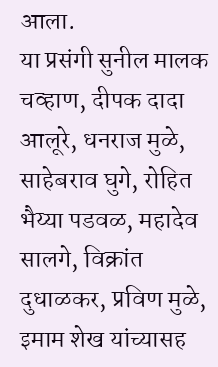आला.
या प्रसंगी सुनील मालक चव्हाण, दीपक दादा आलूरे, धनराज मुळे, साहेबराव घुगे, रोहित भैय्या पडवळ, महादेव सालगे, विक्रांत दुधाळकर, प्रविण मुळे, इमाम शेख यांच्यासह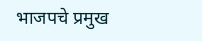भाजपचे प्रमुख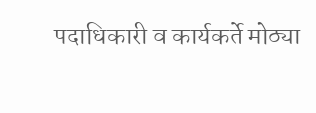पदाधिकारी व कार्यकर्ते मोठ्या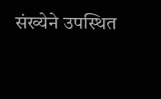संख्येने उपस्थित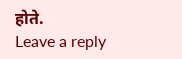होते.
Leave a reply